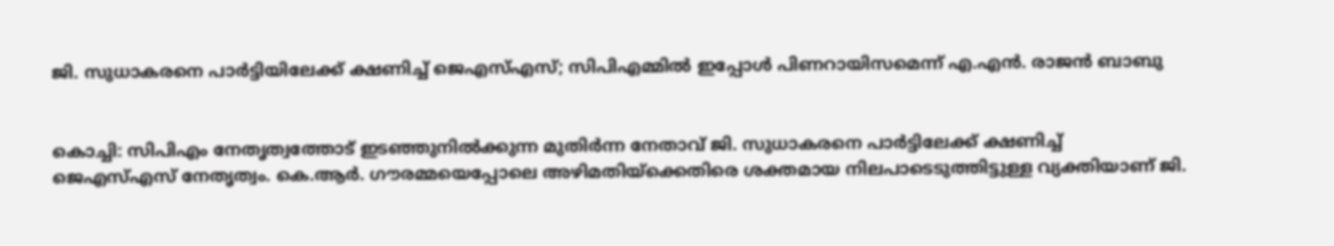ജി. സുധാകരനെ പാര്‍ട്ടിയിലേക്ക് ക്ഷണിച്ച് ജെഎസ്എസ്; സിപിഎമ്മില്‍ ഇപ്പോള്‍ പിണറായിസമെന്ന് എ.എന്‍. രാജൻ ബാബു


കൊച്ചി: സിപിഎം നേതൃത്വത്തോട് ഇടഞ്ഞുനില്‍ക്കുന്ന മുതിര്‍ന്ന നേതാവ് ജി. സുധാകരനെ പാര്‍ട്ടിലേക്ക് ക്ഷണിച്ച് ജെഎസ്എസ് നേതൃത്വം. കെ.ആര്‍. ഗൗരമ്മയെപ്പോലെ അഴിമതിയ്‌ക്കെതിരെ ശക്തമായ നിലപാടെടുത്തിട്ടുള്ള വ്യക്തിയാണ് ജി.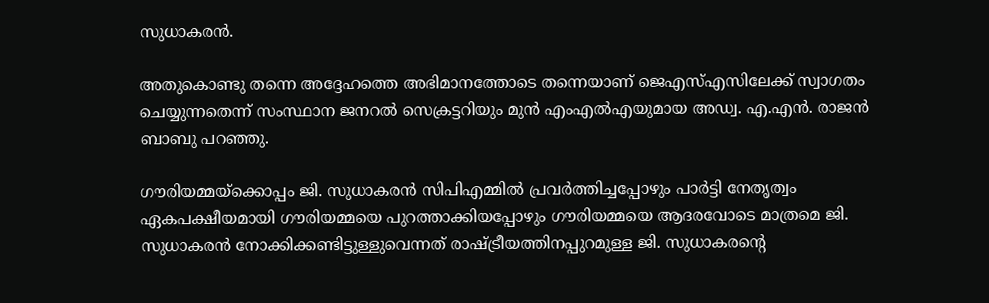സുധാകരന്‍.

അതുകൊണ്ടു തന്നെ അദ്ദേഹത്തെ അഭിമാനത്തോടെ തന്നെയാണ് ജെഎസ്എസിലേക്ക് സ്വാഗതം ചെയ്യുന്നതെന്ന് സംസ്ഥാന ജനറല്‍ സെക്രട്ടറിയും മുന്‍ എംഎല്‍എയുമായ അഡ്വ. എ.എന്‍. രാജന്‍ ബാബു പറഞ്ഞു.

ഗൗരിയമ്മയ്‌ക്കൊപ്പം ജി. സുധാകരന്‍ സിപിഎമ്മില്‍ പ്രവര്‍ത്തിച്ചപ്പോഴും പാര്‍ട്ടി നേതൃത്വം ഏകപക്ഷീയമായി ഗൗരിയമ്മയെ പുറത്താക്കിയപ്പോഴും ഗൗരിയമ്മയെ ആദരവോടെ മാത്രമെ ജി. സുധാകരന്‍ നോക്കിക്കണ്ടിട്ടുള്ളുവെന്നത് രാഷ്‌ട്രീയത്തിനപ്പുറമുള്ള ജി. സുധാകരന്‍റെ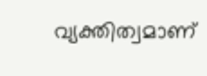വ്യക്തിത്വമാണ്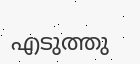എടുത്തു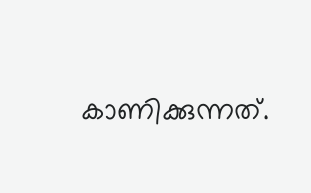കാണിക്കുന്നത്.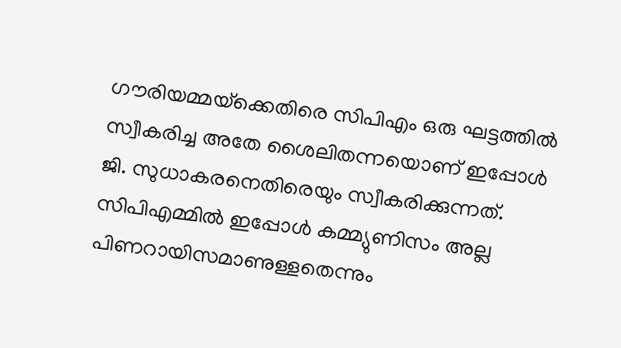ഗൗരിയമ്മയ്‌ക്കെതിരെ സിപിഎം ഒരു ഘട്ടത്തില്‍ സ്വീകരിച്ച അതേ ശൈലിതന്നയൊണ് ഇപ്പോള്‍ ജി. സുധാകരനെതിരെയും സ്വീകരിക്കുന്നത്. സിപിഎമ്മില്‍ ഇപ്പോള്‍ കമ്മ്യുണിസം അല്ല പിണറായിസമാണുള്ളതെന്നും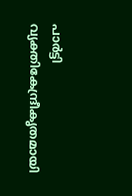പാര്‍ട്ടി വ്യക്തികേന്ദ്രീകൃതമായി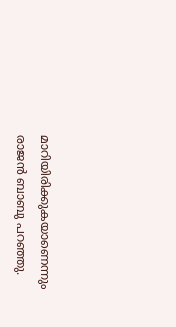മാറിയിരിക്കുകയാണെന്നും രാജന്‍ ബാബു പറഞ്ഞു.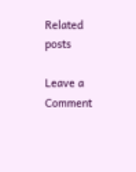Related posts

Leave a Comment